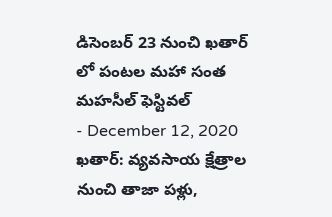డిసెంబర్ 23 నుంచి ఖతార్ లో పంటల మహా సంత మహసీల్ ఫెస్టివల్
- December 12, 2020
ఖతార్: వ్యవసాయ క్షేత్రాల నుంచి తాజా పళ్లు,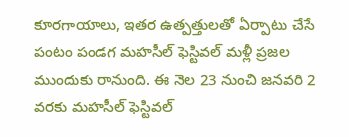కూరగాయాలు, ఇతర ఉత్పత్తులతో ఏర్పాటు చేసే పంటం పండగ మహసీల్ ఫెస్టివల్ మళ్లీ ప్రజల ముందుకు రానుంది. ఈ నెల 23 నుంచి జనవరి 2 వరకు మహసీల్ ఫెస్టివల్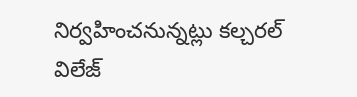నిర్వహించనున్నట్లు కల్చరల్ విలేజ్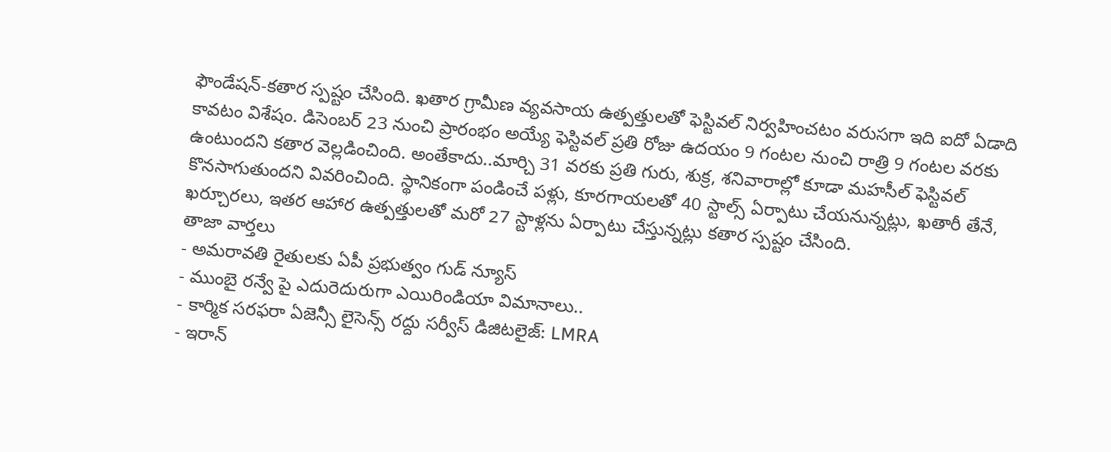ఫౌండేషన్-కతార స్పష్టం చేసింది. ఖతార గ్రామీణ వ్యవసాయ ఉత్పత్తులతో ఫెస్టివల్ నిర్వహించటం వరుసగా ఇది ఐదో ఏడాది కావటం విశేషం. డిసెంబర్ 23 నుంచి ప్రారంభం అయ్యే ఫెస్టివల్ ప్రతి రోజు ఉదయం 9 గంటల నుంచి రాత్రి 9 గంటల వరకు ఉంటుందని కతార వెల్లడించింది. అంతేకాదు..మార్చి 31 వరకు ప్రతి గురు, శుక్ర, శనివారాల్లో కూడా మహసీల్ ఫెస్టివల్ కొనసాగుతుందని వివరించింది. స్థానికంగా పండించే పళ్లు, కూరగాయలతో 40 స్టాల్స్ ఏర్పాటు చేయనున్నట్లు, ఖతారీ తేనే, ఖర్చూరలు, ఇతర ఆహార ఉత్పత్తులతో మరో 27 స్టాళ్లను ఏర్పాటు చేస్తున్నట్లు కతార స్పష్టం చేసింది.
తాజా వార్తలు
- అమరావతి రైతులకు ఏపీ ప్రభుత్వం గుడ్ న్యూస్
- ముంబై రన్వే పై ఎదురెదురుగా ఎయిరిండియా విమానాలు..
- కార్మిక సరఫరా ఏజెన్సీ లైసెన్స్ రద్దు సర్వీస్ డిజిటలైజ్: LMRA
- ఇరాన్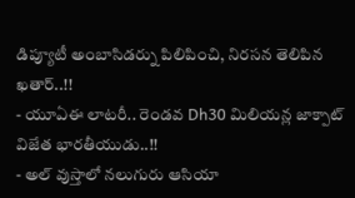డిప్యూటీ అంబాసిడర్ను పిలిపించి, నిరసన తెలిపిన ఖతార్..!!
- యూఏఈ లాటరీ.. రెండవ Dh30 మిలియన్ల జాక్పాట్ విజేత భారతీయుడు..!!
- అల్ వుస్తాలో నలుగురు ఆసియా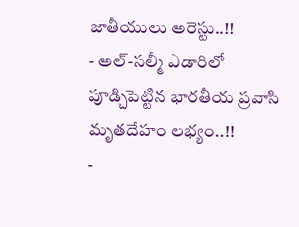జాతీయులు అరెస్టు..!!
- అల్-సల్మీ ఎడారిలో పూడ్చిపెట్టిన భారతీయ ప్రవాసి మృతదేహం లభ్యం..!!
-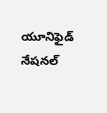యూనిఫైడ్ నేషనల్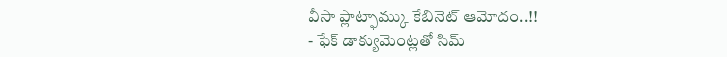వీసా ప్లాట్ఫామ్కు కేబినెట్ ఆమోదం..!!
- ఫేక్ డాక్యుమెంట్లతో సిమ్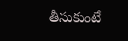తీసుకుంటే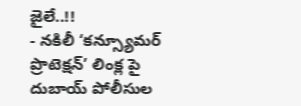జైలే..!!
- నకిలీ ‘కన్స్యూమర్ ప్రొటెక్షన్’ లింక్ల పై దుబాయ్ పోలీసుల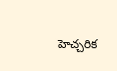హెచ్చరిక